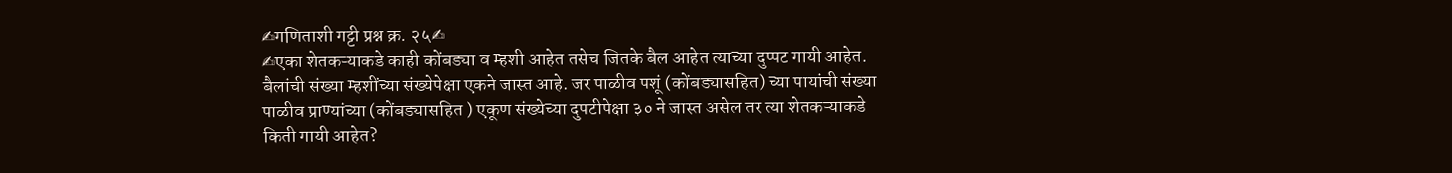✍गणिताशी गट्टी प्रश्न क्र. २५✍
✍एका शेतकऱ्याकडे काही कोंबड्या व म्हशी आहेत तसेच जितके बैल आहेत त्याच्या दुप्पट गायी आहेत. बैलांची संख्या म्हशींच्या संख्येपेक्षा एकने जास्त आहे. जर पाळीव पशूं (कोंबड्यासहित) च्या पायांची संख्या पाळीव प्राण्यांच्या (कोंबड्यासहित ) एकूण संख्येच्या दुपटीपेक्षा ३० ने जास्त असेल तर त्या शेतकऱ्याकडे किती गायी आहेत?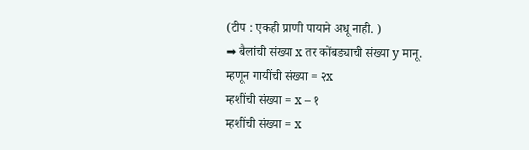(टीप : एकही प्राणी पायाने अधू नाही. )
➡ बैलांची संख्या x तर कोंबड्याची संख्या y मानू.
म्हणून गायींची संख्या = २x
म्हशींची संख्या = x – १
म्हशींची संख्या = x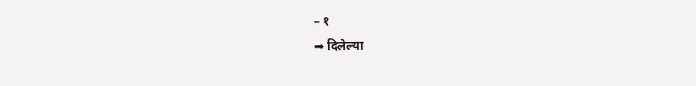– १
➡ दिलेल्या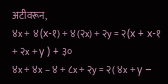अटीवरून,
४x + ४(x-१) + ४(२x) + २y = २(x + x-१ + २x + y ) + ३०
४x + ४x – ४ + ८x + २y = २( ४x + y –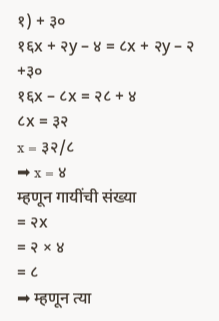१) + ३०
१६x + २y – ४ = ८x + २y – २ +३०
१६x – ८x = २८ + ४
८x = ३२
x = ३२/८
➡ x = ४
म्हणून गायींची संख्या
= २x
= २ × ४
= ८
➡ म्हणून त्या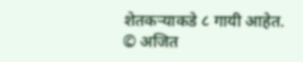शेतकऱ्याकडे ८ गायी आहेत.
© अजित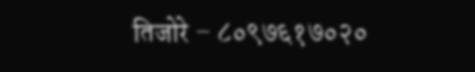तिजोरे – ८०९७६१७०२०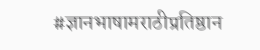#ज्ञानभाषामराठीप्रतिष्ठान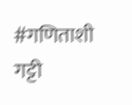#गणिताशी गट्टी